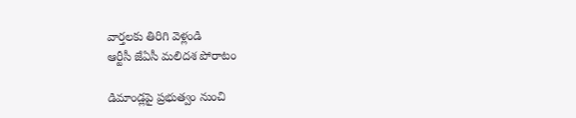వార్తలకు తిరిగి వెళ్లండి
ఆర్టీసీ జేఏసీ మలిదశ పోరాటం

డిమాండ్లపై ప్రభుత్వం నుంచి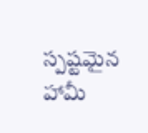స్పష్టమైన హామీ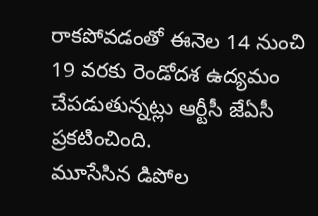రాకపోవడంతో ఈనెల 14 నుంచి 19 వరకు రెండోదశ ఉద్యమం చేపడుతున్నట్లు ఆర్టీసీ జేఏసీ ప్రకటించింది.
మూసేసిన డిపోల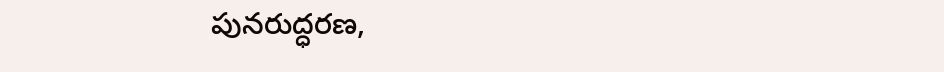పునరుద్ధరణ,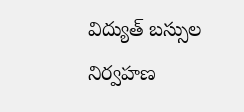విద్యుత్ బస్సుల నిర్వహణ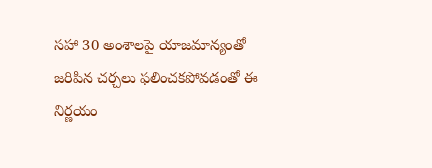సహా 30 అంశాలపై యాజమాన్యంతో జరిపిన చర్చలు ఫలించకపోవడంతో ఈ నిర్ణయం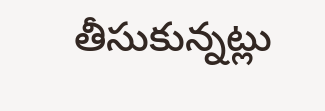తీసుకున్నట్లు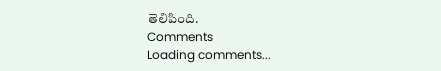తెలిపింది.
Comments
Loading comments...